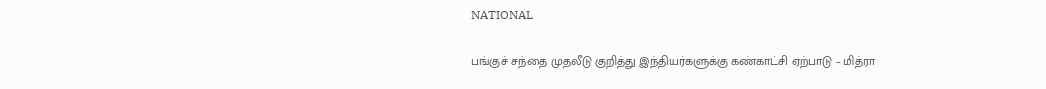NATIONAL

பங்குச் சந்தை முதலீடு குறித்து இந்தியர்களுக்கு கண்காட்சி ஏற்பாடு – மித்ரா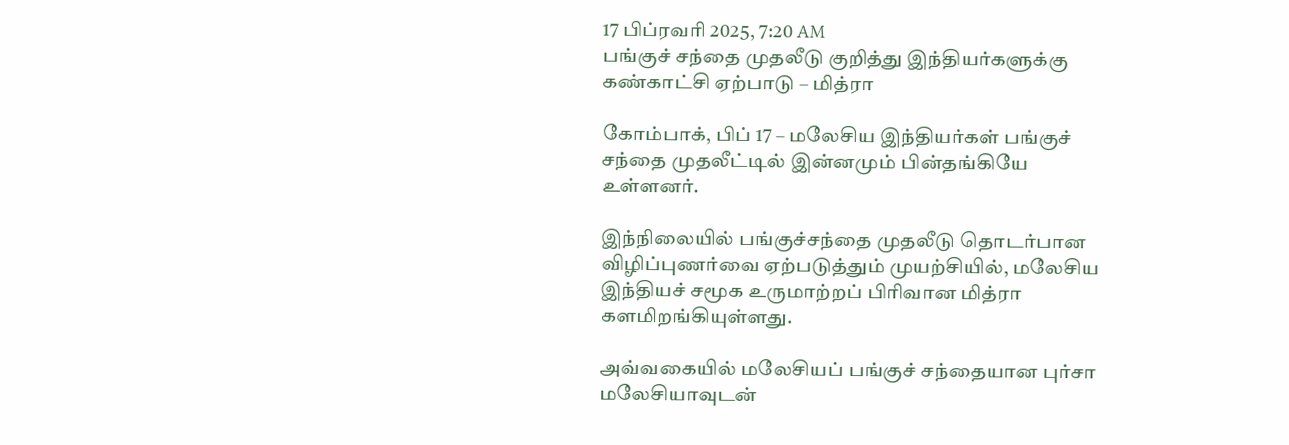17 பிப்ரவரி 2025, 7:20 AM
பங்குச் சந்தை முதலீடு குறித்து இந்தியர்களுக்கு கண்காட்சி ஏற்பாடு – மித்ரா

கோம்பாக், பிப் 17 – மலேசிய இந்தியர்கள் பங்குச் சந்தை முதலீட்டில் இன்னமும் பின்தங்கியே உள்ளனர்.

இந்நிலையில் பங்குச்சந்தை முதலீடு தொடர்பான விழிப்புணர்வை ஏற்படுத்தும் முயற்சியில், மலேசிய இந்தியச் சமூக உருமாற்றப் பிரிவான மித்ரா களமிறங்கியுள்ளது.

அவ்வகையில் மலேசியப் பங்குச் சந்தையான புர்சா மலேசியாவுடன்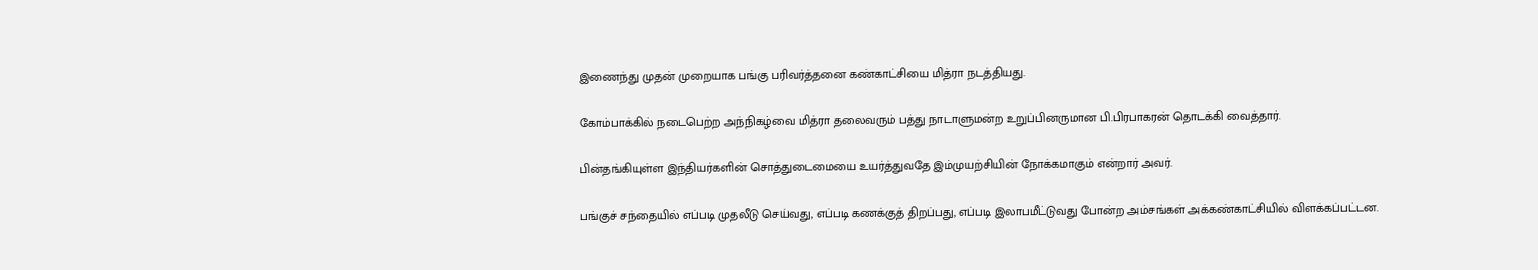இணைந்து முதன் முறையாக பங்கு பரிவர்த்தனை கண்காட்சியை மித்ரா நடத்தியது.

கோம்பாக்கில் நடைபெற்ற அந்நிகழ்வை மித்ரா தலைவரும் பத்து நாடாளுமன்ற உறுப்பினருமான பி.பிரபாகரன் தொடக்கி வைத்தார்.

பின்தங்கியுள்ள இந்தியர்களின் சொத்துடைமையை உயர்த்துவதே இம்முயற்சியின் நோக்கமாகும் என்றார் அவர்.

பங்குச் சந்தையில் எப்படி முதலீடு செய்வது, எப்படி கணக்குத் திறப்பது, எப்படி இலாபமீட்டுவது போன்ற அம்சங்கள் அக்கண்காட்சியில் விளக்கப்பட்டன.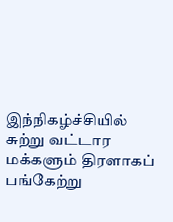இந்நிகழ்ச்சியில் சுற்று வட்டார மக்களும் திரளாகப் பங்கேற்று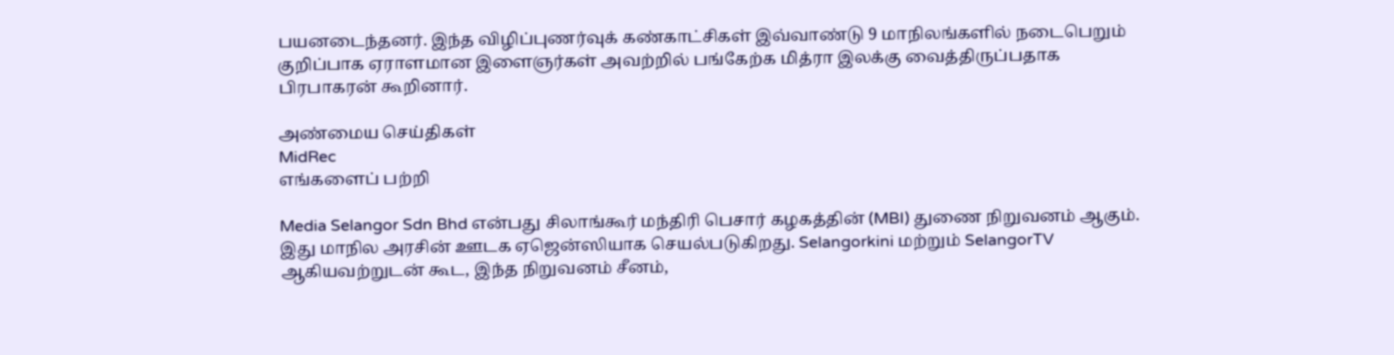பயனடைந்தனர். இந்த விழிப்புணர்வுக் கண்காட்சிகள் இவ்வாண்டு 9 மாநிலங்களில் நடைபெறும் குறிப்பாக ஏராளமான இளைஞர்கள் அவற்றில் பங்கேற்க மித்ரா இலக்கு வைத்திருப்பதாக பிரபாகரன் கூறினார்.

அண்மைய செய்திகள்
MidRec
எங்களைப் பற்றி

Media Selangor Sdn Bhd என்பது சிலாங்கூர் மந்திரி பெசார் கழகத்தின் (MBI) துணை நிறுவனம் ஆகும். இது மாநில அரசின் ஊடக ஏஜென்ஸியாக செயல்படுகிறது. Selangorkini மற்றும் SelangorTV ஆகியவற்றுடன் கூட, இந்த நிறுவனம் சீனம்,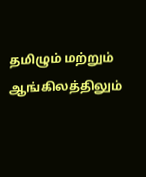தமிழும் மற்றும் ஆங்கிலத்திலும்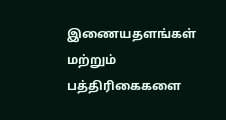இணையதளங்கள் மற்றும் பத்திரிகைகளை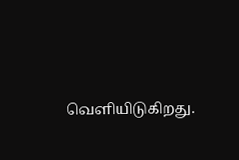வெளியிடுகிறது.